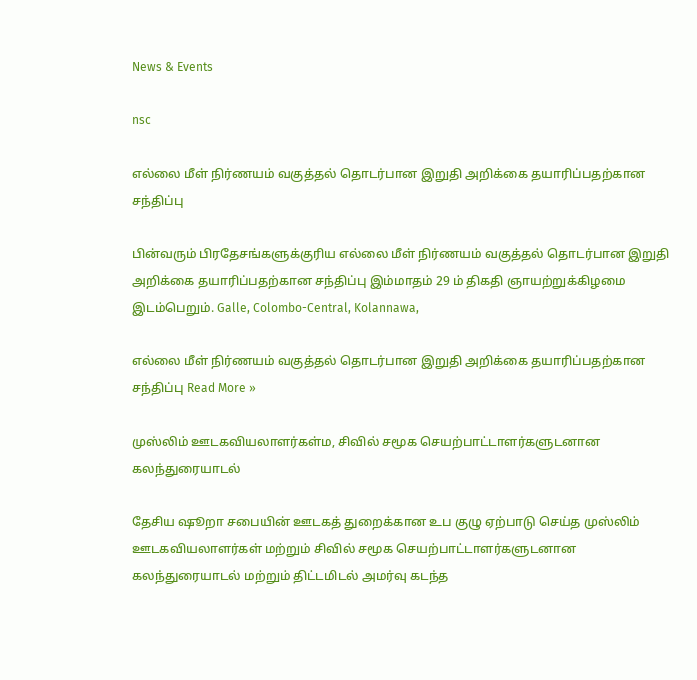News & Events

nsc

எல்லை மீள் நிர்ணயம் வகுத்தல் தொடர்பான இறுதி அறிக்கை தயாரிப்பதற்கான சந்திப்பு

பின்வரும் பிரதேசங்களுக்குரிய எல்லை மீள் நிர்ணயம் வகுத்தல் தொடர்பான இறுதி அறிக்கை தயாரிப்பதற்கான சந்திப்பு இம்மாதம் 29 ம் திகதி ஞாயற்றுக்கிழமை இடம்பெறும். Galle, Colombo-Central, Kolannawa,

எல்லை மீள் நிர்ணயம் வகுத்தல் தொடர்பான இறுதி அறிக்கை தயாரிப்பதற்கான சந்திப்பு Read More »

முஸ்லிம் ஊடகவியலாளர்கள்ம, சிவில் சமூக செயற்பாட்டாளர்களுடனான கலந்துரையாடல்

தேசிய ஷூறா சபையின் ஊடகத் துறைக்கான உப குழு ஏற்பாடு செய்த முஸ்லிம் ஊடகவியலாளர்கள் மற்றும் சிவில் சமூக செயற்பாட்டாளர்களுடனான கலந்துரையாடல் மற்றும் திட்டமிடல் அமர்வு கடந்த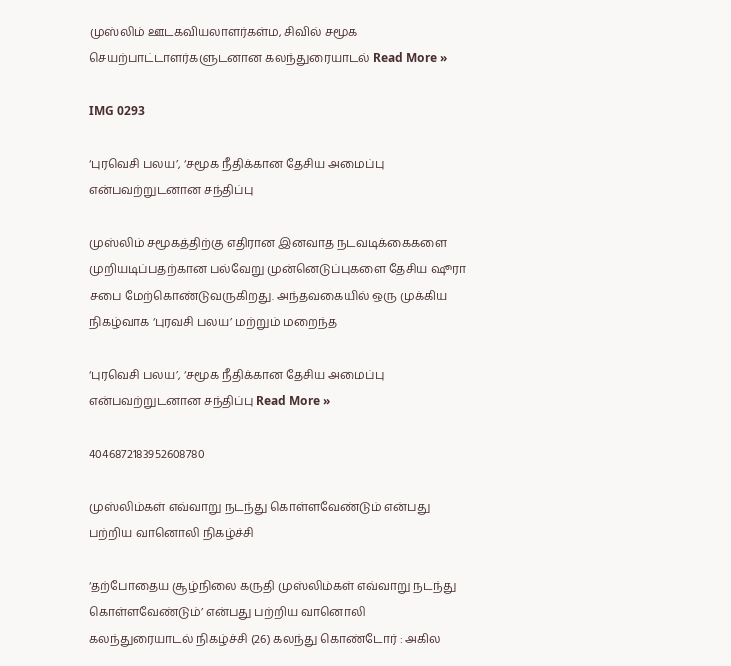முஸ்லிம் ஊடகவியலாளர்கள்ம, சிவில் சமூக செயற்பாட்டாளர்களுடனான கலந்துரையாடல் Read More »

IMG 0293

‘புரவெசி பலய’, ‘சமூக நீதிக்கான தேசிய அமைப்பு என்பவற்றுடனான சந்திப்பு

முஸ்லிம் சமூகத்திற்கு எதிரான இனவாத நடவடிக்கைகளை முறியடிப்பதற்கான பல்வேறு முன்னெடுப்புகளை தேசிய ஷூரா சபை மேற்கொண்டுவருகிறது. அந்தவகையில் ஒரு முக்கிய நிகழ்வாக ‘புரவசி பலய’ மற்றும் மறைந்த

‘புரவெசி பலய’, ‘சமூக நீதிக்கான தேசிய அமைப்பு என்பவற்றுடனான சந்திப்பு Read More »

4046872183952608780

முஸ்லிம்கள் எவ்வாறு நடந்து கொள்ளவேண்டும் என்பது பற்றிய வானொலி நிகழ்ச்சி

‘தற்போதைய சூழ்நிலை கருதி முஸ்லிம்கள் எவ்வாறு நடந்து கொள்ளவேண்டும்’ என்பது பற்றிய வானொலி கலந்துரையாடல் நிகழ்ச்சி (26) கலந்து கொண்டோர் : அகில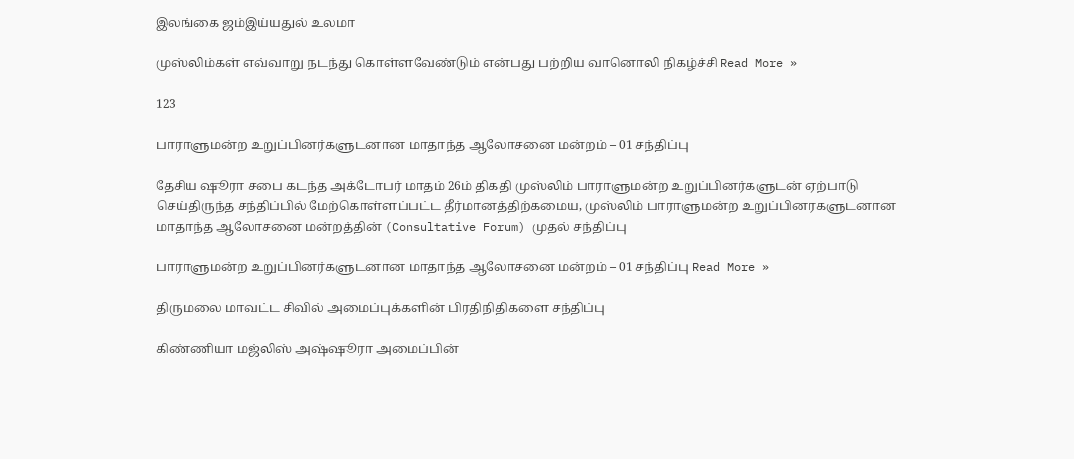இலங்கை ஜம்இய்யதுல் உலமா

முஸ்லிம்கள் எவ்வாறு நடந்து கொள்ளவேண்டும் என்பது பற்றிய வானொலி நிகழ்ச்சி Read More »

123

பாராளுமன்ற உறுப்பினர்களுடனான மாதாந்த ஆலோசனை மன்றம் – 01 சந்திப்பு

தேசிய ஷூரா சபை கடந்த அக்டோபர் மாதம் 26ம் திகதி முஸ்லிம் பாராளுமன்ற உறுப்பினர்களுடன் ஏற்பாடு செய்திருந்த சந்திப்பில் மேற்கொள்ளப்பட்ட தீர்மானத்திற்கமைய, முஸ்லிம் பாராளுமன்ற உறுப்பினரகளுடனான மாதாந்த ஆலோசனை மன்றத்தின் (Consultative Forum) முதல் சந்திப்பு

பாராளுமன்ற உறுப்பினர்களுடனான மாதாந்த ஆலோசனை மன்றம் – 01 சந்திப்பு Read More »

திருமலை மாவட்ட சிவில் அமைப்புக்களின் பிரதிநிதிகளை சந்திப்பு

கிண்ணியா மஜ்லிஸ் அஷ்ஷூரா அமைப்பின்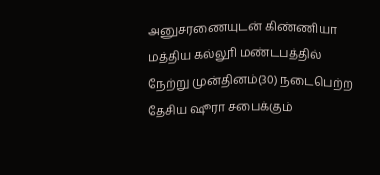அனுசரணையுடன் கிண்ணியா மத்திய கல்லூி மண்டபத்தில் நேற்று முன்தினம்(30) நடைபெற்ற தேசிய ஷூரா சபைக்கும்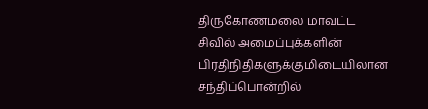திருகோணமலை மாவட்ட சிவில் அமைப்புக்களின் பிரதிநிதிகளுக்குமிடையிலான சந்திப்பொன்றில்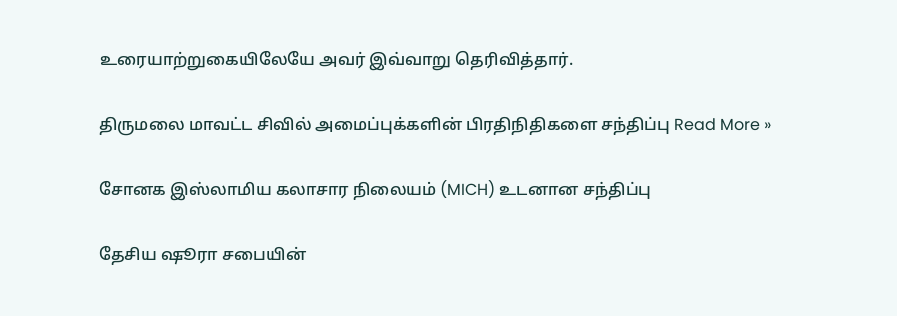உரையாற்றுகையிலேயே அவர் இவ்வாறு தெரிவித்தார்.

திருமலை மாவட்ட சிவில் அமைப்புக்களின் பிரதிநிதிகளை சந்திப்பு Read More »

சோனக இஸ்லாமிய கலாசார நிலையம் (MICH) உடனான சந்திப்பு

தேசிய ஷூரா சபையின்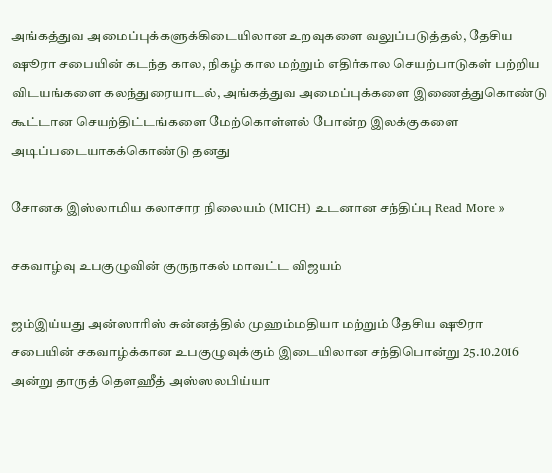அங்கத்துவ அமைப்புக்களுக்கிடையிலான உறவுகளை வலுப்படுத்தல், தேசிய ஷூரா சபையின் கடந்த கால, நிகழ் கால மற்றும் எதிர்கால செயற்பாடுகள் பற்றிய விடயங்களை கலந்துரையாடல், அங்கத்துவ அமைப்புக்களை இணைத்துகொண்டு கூட்டான செயற்திட்டங்களை மேற்கொள்ளல் போன்ற இலக்குகளை அடிப்படையாகக்கொண்டு தனது

சோனக இஸ்லாமிய கலாசார நிலையம் (MICH) உடனான சந்திப்பு Read More »

சகவாழ்வு உபகுழுவின் குருநாகல் மாவட்ட விஜயம்

ஜம்இய்யது அன்ஸாரிஸ் சுன்னத்தில் முஹம்மதியா மற்றும் தேசிய ஷூரா சபையின் சகவாழ்க்கான உபகுழுவுக்கும் இடையிலான சந்திபொன்று 25.10.2016 அன்று தாருத் தௌஹீத் அஸ்ஸலபிய்யா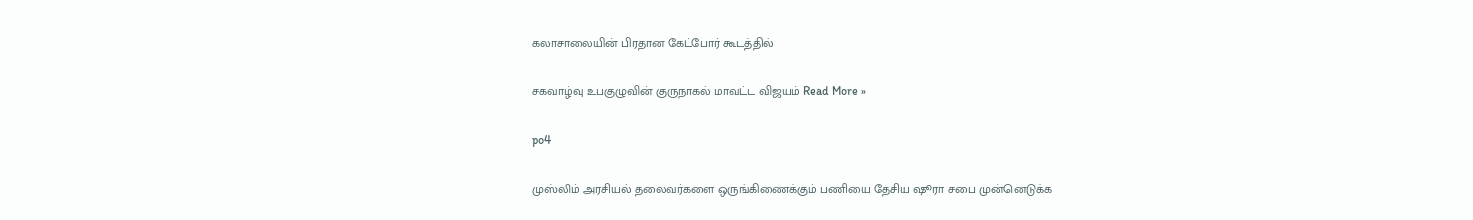கலாசாலையின் பிரதான கேட்போர் கூடத்தில்

சகவாழ்வு உபகுழுவின் குருநாகல் மாவட்ட விஜயம் Read More »

po4

முஸ்லிம் அரசியல் தலைவர்களை ஒருங்கிணைக்கும் பணியை தேசிய ஷூரா சபை முன்னெடுக்க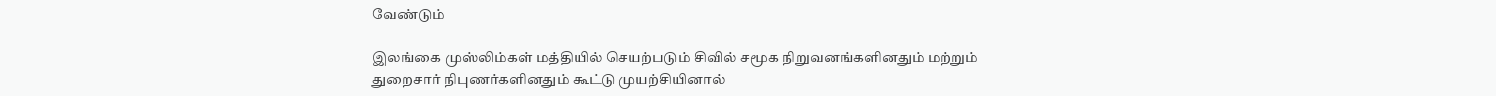வேண்டும்

இலங்கை முஸ்லிம்கள் மத்தியில் செயற்படும் சிவில் சமூக நிறுவனங்களினதும் மற்றும் துறைசார் நிபுணர்களினதும் கூட்டு முயற்சியினால்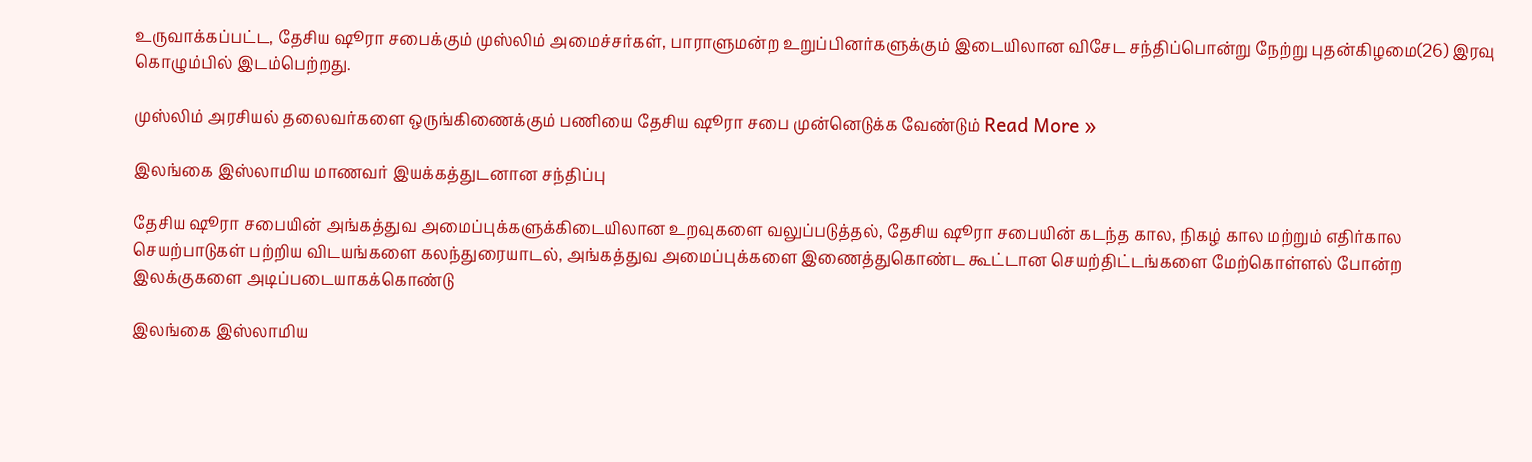உருவாக்கப்பட்ட, தேசிய ஷூரா சபைக்கும் முஸ்லிம் அமைச்சர்கள், பாராளுமன்ற உறுப்பினர்களுக்கும் இடையிலான விசேட சந்திப்பொன்று நேற்று புதன்கிழமை(26) இரவு கொழும்பில் இடம்பெற்றது.

முஸ்லிம் அரசியல் தலைவர்களை ஒருங்கிணைக்கும் பணியை தேசிய ஷூரா சபை முன்னெடுக்க வேண்டும் Read More »

இலங்கை இஸ்லாமிய மாணவர் இயக்கத்துடனான சந்திப்பு

தேசிய ஷூரா சபையின் அங்கத்துவ அமைப்புக்களுக்கிடையிலான உறவுகளை வலுப்படுத்தல், தேசிய ஷூரா சபையின் கடந்த கால, நிகழ் கால மற்றும் எதிர்கால செயற்பாடுகள் பற்றிய விடயங்களை கலந்துரையாடல், அங்கத்துவ அமைப்புக்களை இணைத்துகொண்ட கூட்டான செயற்திட்டங்களை மேற்கொள்ளல் போன்ற இலக்குகளை அடிப்படையாகக்கொண்டு

இலங்கை இஸ்லாமிய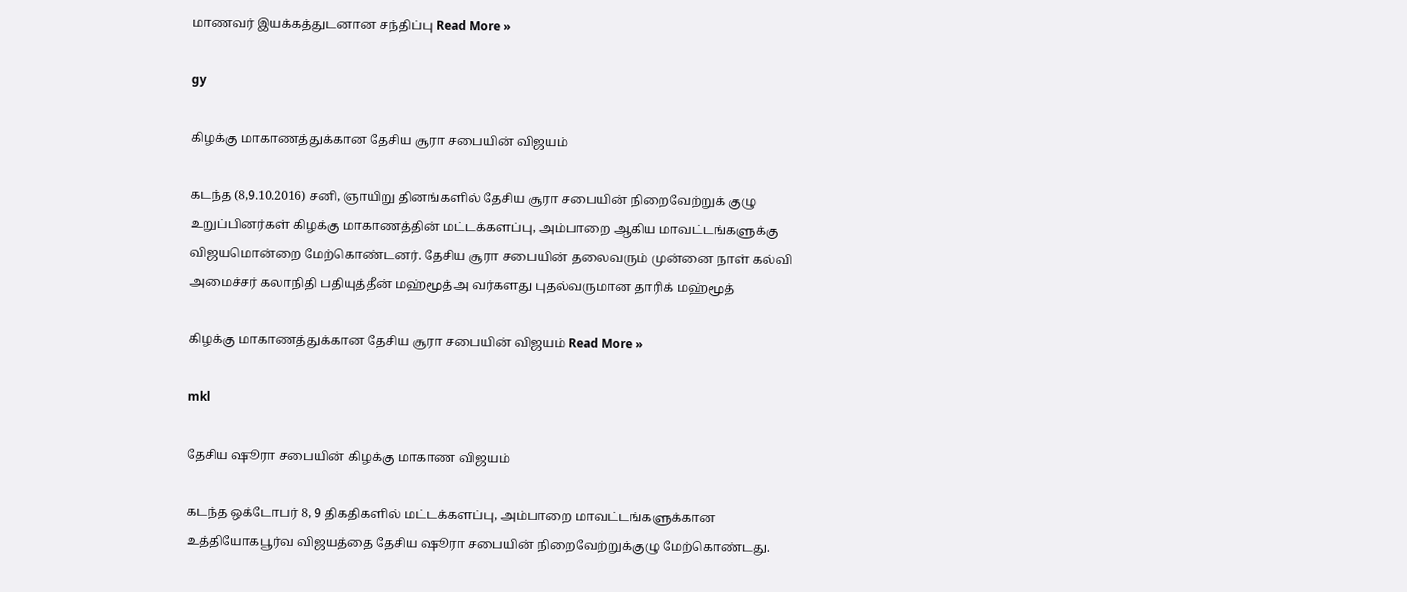மாணவர் இயக்கத்துடனான சந்திப்பு Read More »

gy

கிழக்கு மாகாணத்துக்கான தேசிய சூரா சபையின் விஜயம்

கடந்த (8,9.10.2016) சனி, ஞாயிறு தினங்களில் தேசிய சூரா சபையின் நிறைவேற்றுக் குழு உறுப்பினர்கள் கிழக்கு மாகாணத்தின் மட்டக்களப்பு, அம்பாறை ஆகிய மாவட்டங்களுக்கு விஜயமொன்றை மேற்கொண்டனர். தேசிய சூரா சபையின் தலைவரும் முன்னை நாள் கல்வி அமைச்சர் கலாநிதி பதியுத்தீன் மஹ்மூத்அ வர்களது புதல்வருமான தாரிக் மஹ்மூத்

கிழக்கு மாகாணத்துக்கான தேசிய சூரா சபையின் விஜயம் Read More »

mkl

தேசிய ஷூரா சபையின் கிழக்கு மாகாண விஜயம்

கடந்த ஒக்டோபர் 8, 9 திகதிகளில் மட்டக்களப்பு, அம்பாறை மாவட்டங்களுக்கான உத்தியோகபூர்வ விஜயத்தை தேசிய ஷூரா சபையின் நிறைவேற்றுக்குழு மேற்கொண்டது.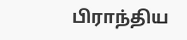பிராந்திய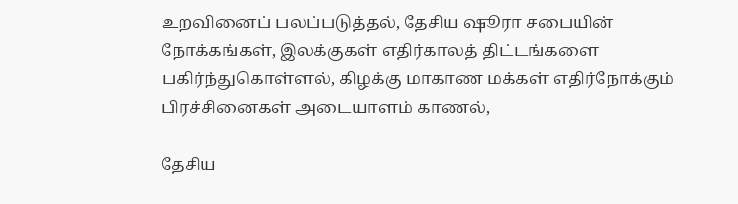உறவினைப் பலப்படுத்தல், தேசிய ஷூரா சபையின் நோக்கங்கள், இலக்குகள் எதிர்காலத் திட்டங்களை பகிர்ந்துகொள்ளல், கிழக்கு மாகாண மக்கள் எதிர்நோக்கும் பிரச்சினைகள் அடையாளம் காணல்,

தேசிய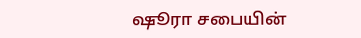ஷூரா சபையின்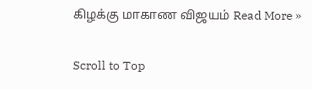கிழக்கு மாகாண விஜயம் Read More »

Scroll to Top